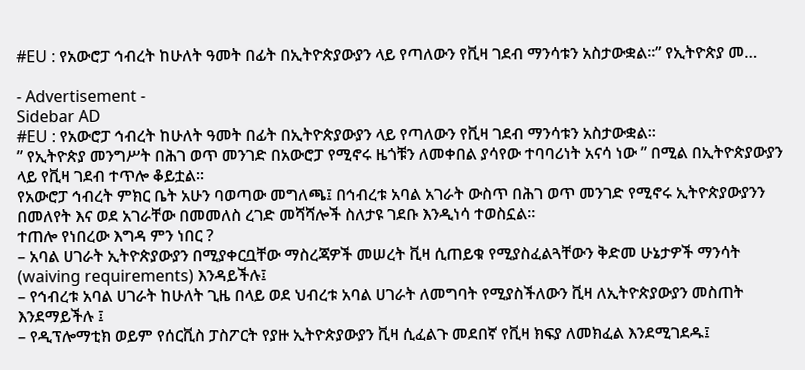#EU : የአውሮፓ ኅብረት ከሁለት ዓመት በፊት በኢትዮጵያውያን ላይ የጣለውን የቪዛ ገደብ ማንሳቱን አስታውቋል።” የኢትዮጵያ መ…

- Advertisement -
Sidebar AD
#EU : የአውሮፓ ኅብረት ከሁለት ዓመት በፊት በኢትዮጵያውያን ላይ የጣለውን የቪዛ ገደብ ማንሳቱን አስታውቋል።
” የኢትዮጵያ መንግሥት በሕገ ወጥ መንገድ በአውሮፓ የሚኖሩ ዜጎቹን ለመቀበል ያሳየው ተባባሪነት አናሳ ነው ” በሚል በኢትዮጵያውያን ላይ የቪዛ ገደብ ተጥሎ ቆይቷል።
የአውሮፓ ኅብረት ምክር ቤት አሁን ባወጣው መግለጫ፤ በኅብረቱ አባል አገራት ውስጥ በሕገ ወጥ መንገድ የሚኖሩ ኢትዮጵያውያንን በመለየት እና ወደ አገራቸው በመመለስ ረገድ መሻሻሎች ስለታዩ ገደቡ እንዲነሳ ተወስኗል።
ተጠሎ የነበረው እግዳ ምን ነበር ?
– አባል ሀገራት ኢትዮጵያውያን በሚያቀርቧቸው ማስረጃዎች መሠረት ቪዛ ሲጠይቁ የሚያስፈልጓቸውን ቅድመ ሁኔታዎች ማንሳት (waiving requirements) እንዳይችሉ፤
– የኅብረቱ አባል ሀገራት ከሁለት ጊዜ በላይ ወደ ህብረቱ አባል ሀገራት ለመግባት የሚያስችለውን ቪዛ ለኢትዮጵያውያን መስጠት እንደማይችሉ ፤
– የዲፕሎማቲክ ወይም የሰርቪስ ፓስፖርት የያዙ ኢትዮጵያውያን ቪዛ ሲፈልጉ መደበኛ የቪዛ ክፍያ ለመክፈል እንደሚገደዱ፤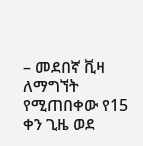– መደበኛ ቪዛ ለማግኘት የሚጠበቀው የ15 ቀን ጊዜ ወደ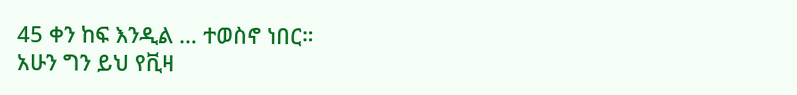45 ቀን ከፍ እንዲል … ተወስኖ ነበር።
አሁን ግን ይህ የቪዛ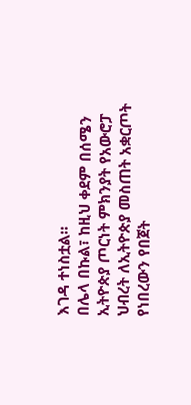እገዳ ተነስቷል።
በሌላ በኩል፣ ከዚህ ቀደም በሰሜን ኢትዮጵያ ጦርነት ምክንያት የአውሮፓ ህብረት ለኢትዮጵያ መስጠት አቋርጦት የነበረውን የበጀት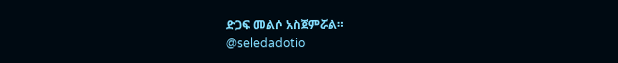ድጋፍ መልሶ አስጀምሯል።
@seledadotio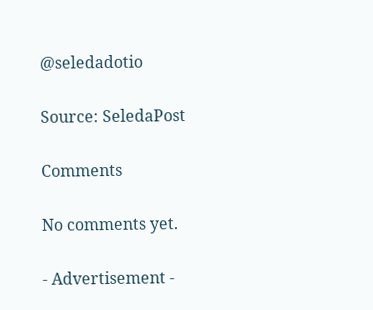@seledadotio

Source: SeledaPost

Comments

No comments yet.

- Advertisement -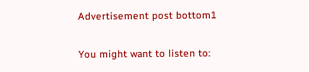Advertisement post bottom1

You might want to listen to: